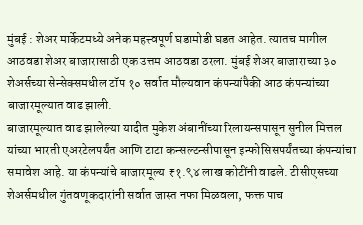मुंबई : शेअर मार्केटमध्ये अनेक महत्त्वपूर्ण घडामोडी घडत आहेत. त्यातच मागील आठवडा शेअर बाजारासाठी एक उत्तम आठवडा ठरला. मुंबई शेअर बाजाराच्या ३० शेअर्सच्या सेन्सेक्समधील टॉप १० सर्वात मौल्यवान कंपन्यांपैकी आठ कंपन्यांच्या बाजारमूल्यात वाढ झाली.
बाजारमूल्यात वाढ झालेल्या यादीत मुकेश अंबानींच्या रिलायन्सपासून सुनील मित्तल यांच्या भारती एअरटेलपर्यंत आणि टाटा कन्सल्टन्सीपासून इन्फोसिसपर्यंतच्या कंपन्यांचा समावेश आहे. या कंपन्यांचे बाजारमूल्य ₹१.९४ लाख कोटींनी वाढले. टीसीएसच्या शेअर्समधील गुंतवणूकदारांनी सर्वात जास्त नफा मिळवला, फक्त पाच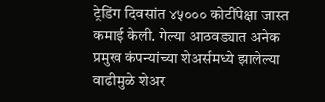ट्रेडिंग दिवसांत ४५००० कोटींपेक्षा जास्त कमाई केली. गेल्या आठवड्यात अनेक प्रमुख कंपन्यांच्या शेअर्समध्ये झालेल्या वाढीमुळे शेअर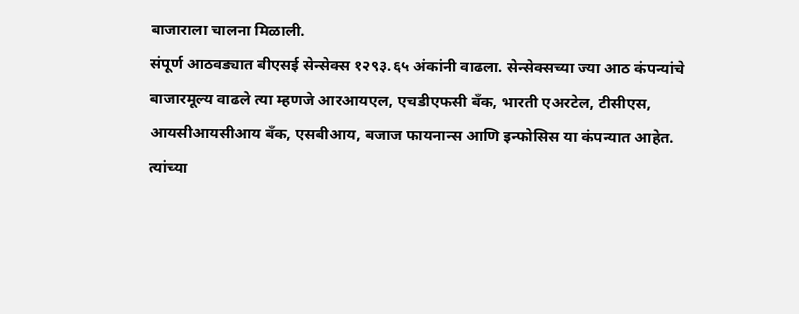बाजाराला चालना मिळाली.
संपूर्ण आठवड्यात बीएसई सेन्सेक्स १२९३.६५ अंकांनी वाढला. सेन्सेक्सच्या ज्या आठ कंपन्यांचे बाजारमूल्य वाढले त्या म्हणजे आरआयएल, एचडीएफसी बँक, भारती एअरटेल, टीसीएस, आयसीआयसीआय बँक, एसबीआय, बजाज फायनान्स आणि इन्फोसिस या कंपन्यात आहेत. त्यांच्या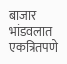बाजार भांडवलात एकत्रितपणे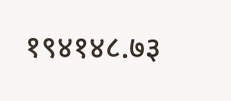१९४१४८.७३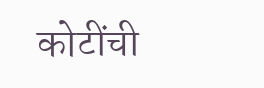कोटींची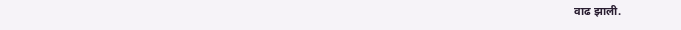वाढ झाली.